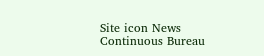Site icon News Continuous Bureau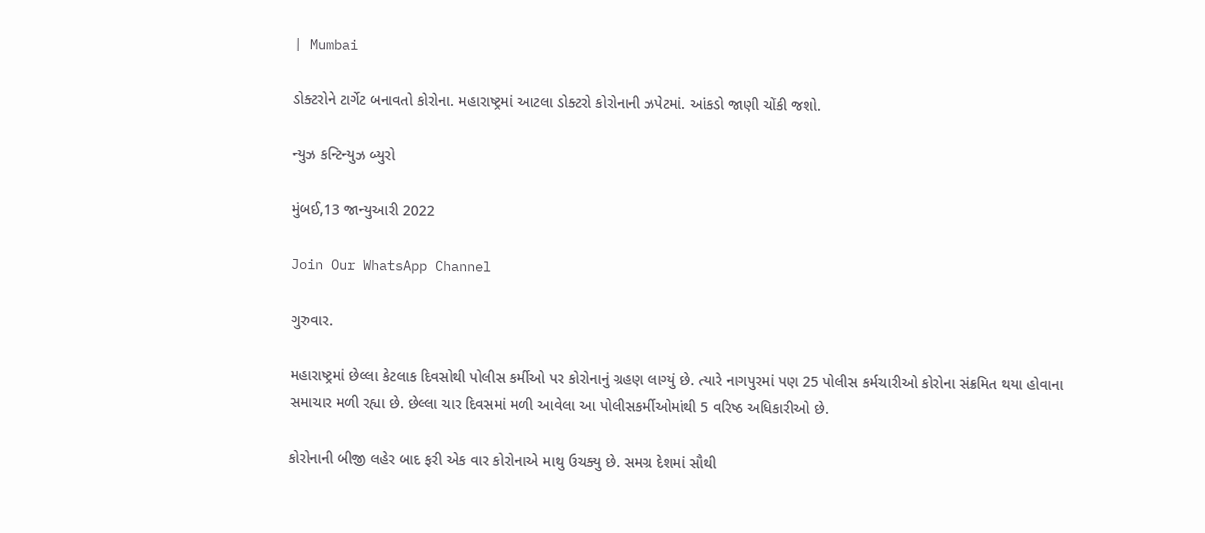| Mumbai

ડોક્ટરોને ટાર્ગેટ બનાવતો કોરોના. મહારાષ્ટ્રમાં આટલા ડોક્ટરો કોરોનાની ઝપેટમાં. આંકડો જાણી ચોંકી જશો.

ન્યુઝ કન્ટિન્યુઝ બ્યુરો

મુંબઈ,13 જાન્યુઆરી 2022

Join Our WhatsApp Channel

ગુરુવાર.

મહારાષ્ટ્રમાં છેલ્લા કેટલાક દિવસોથી પોલીસ કર્મીઓ પર કોરોનાનું ગ્રહણ લાગ્યું છે. ત્યારે નાગપુરમાં પણ 25 પોલીસ કર્મચારીઓ કોરોના સંક્રમિત થયા હોવાના સમાચાર મળી રહ્યા છે. છેલ્લા ચાર દિવસમાં મળી આવેલા આ પોલીસકર્મીઓમાંથી 5 વરિષ્ઠ અધિકારીઓ છે.

કોરોનાની બીજી લહેર બાદ ફરી એક વાર કોરોનાએ માથુ ઉચક્યુ છે. સમગ્ર દેશમાં સૌથી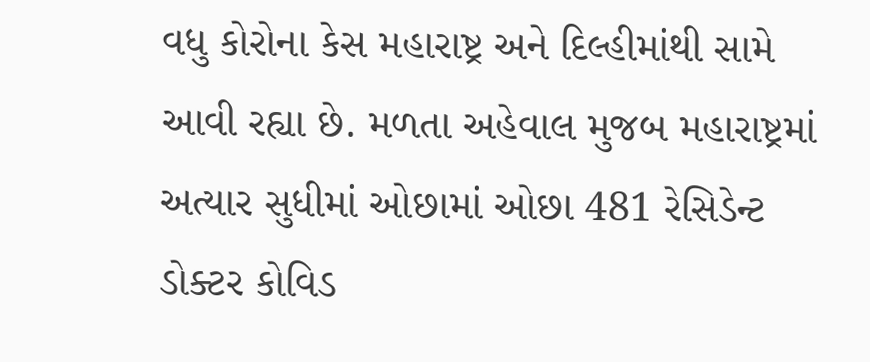વધુ કોરોના કેસ મહારાષ્ટ્ર અને દિલ્હીમાંથી સામે આવી રહ્યા છે. મળતા અહેવાલ મુજબ મહારાષ્ટ્રમાં અત્યાર સુધીમાં ઓછામાં ઓછા 481 રેસિડેન્ટ ડોક્ટર કોવિડ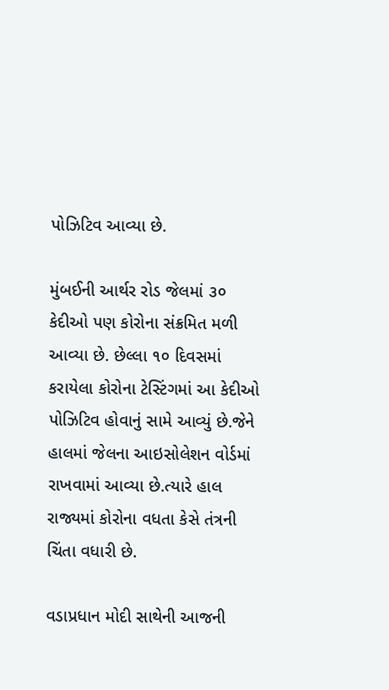પોઝિટિવ આવ્યા છે.

મુંબઈની આર્થર રોડ જેલમાં ૩૦ કેદીઓ પણ કોરોના સંક્રમિત મળી આવ્યા છે. છેલ્લા ૧૦ દિવસમાં કરાયેલા કોરોના ટેસ્ટિંગમાં આ કેદીઓ પોઝિટિવ હોવાનું સામે આવ્યું છે.જેને હાલમાં જેલના આઇસોલેશન વોર્ડમાં રાખવામાં આવ્યા છે.ત્યારે હાલ રાજ્યમાં કોરોના વધતા કેસે તંત્રની ચિંતા વધારી છે.

વડાપ્રધાન મોદી સાથેની આજની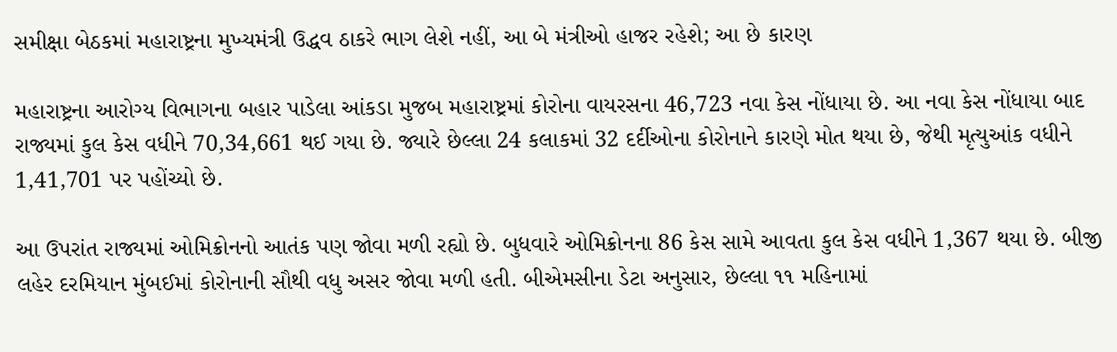સમીક્ષા બેઠકમાં મહારાષ્ટ્રના મુખ્યમંત્રી ઉદ્ધવ ઠાકરે ભાગ લેશે નહીં, આ બે મંત્રીઓ હાજર રહેશે; આ છે કારણ

મહારાષ્ટ્રના આરોગ્ય વિભાગના બહાર પાડેલા આંકડા મુજબ મહારાષ્ટ્રમાં કોરોના વાયરસના 46,723 નવા કેસ નોંધાયા છે. આ નવા કેસ નોંધાયા બાદ રાજ્યમાં કુલ કેસ વધીને 70,34,661 થઈ ગયા છે. જ્યારે છેલ્લા 24 કલાકમાં 32 દર્દીઓના કોરોનાને કારણે મોત થયા છે, જેથી મૃત્યુઆંક વધીને 1,41,701 પર પહોંચ્યો છે.

આ ઉપરાંત રાજ્યમાં ઓમિક્રોનનો આતંક પણ જોવા મળી રહ્યો છે. બુધવારે ઓમિક્રોનના 86 કેસ સામે આવતા કુલ કેસ વધીને 1,367 થયા છે. બીજી લહેર દરમિયાન મુંબઈમાં કોરોનાની સૌથી વધુ અસર જોવા મળી હતી. બીએમસીના ડેટા અનુસાર, છેલ્લા ૧૧ મહિનામાં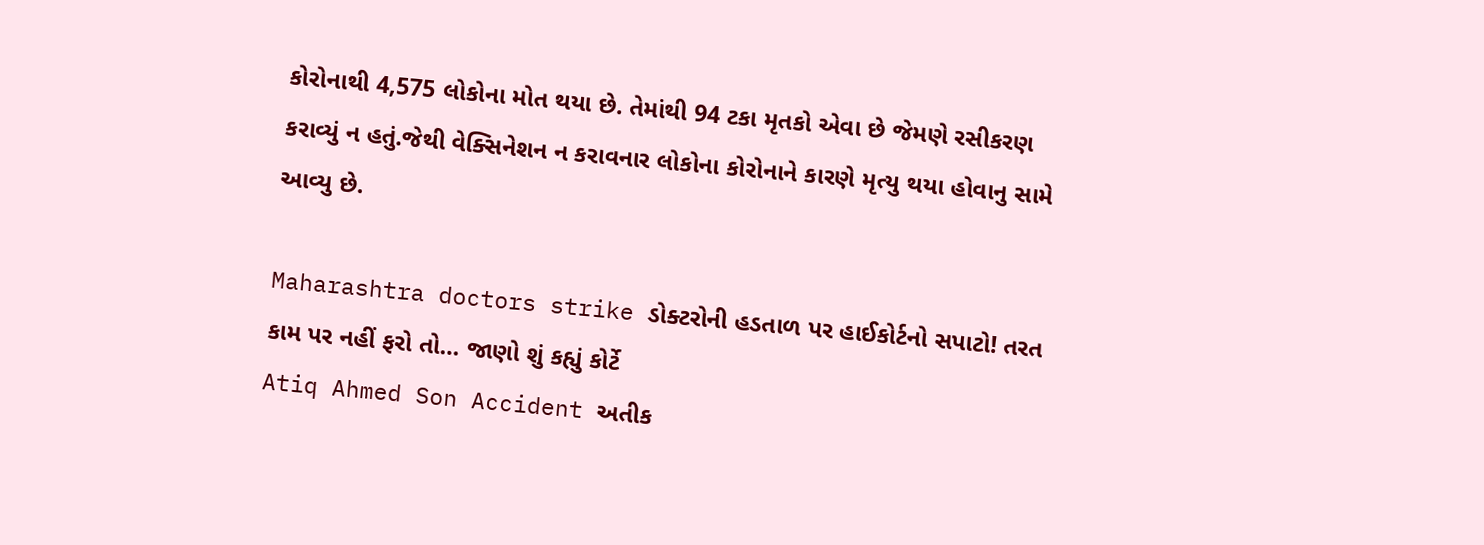કોરોનાથી 4,575 લોકોના મોત થયા છે. તેમાંથી 94 ટકા મૃતકો એવા છે જેમણે રસીકરણ કરાવ્યું ન હતું.જેથી વેક્સિનેશન ન કરાવનાર લોકોના કોરોનાને કારણે મૃત્યુ થયા હોવાનુ સામે આવ્યુ છે.

Maharashtra doctors strike ડોક્ટરોની હડતાળ પર હાઈકોર્ટનો સપાટો! તરત કામ પર નહીં ફરો તો… જાણો શું કહ્યું કોર્ટે
Atiq Ahmed Son Accident અતીક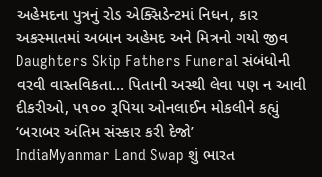અહેમદના પુત્રનું રોડ એક્સિડેન્ટમાં નિધન, કાર અકસ્માતમાં અબાન અહેમદ અને મિત્રનો ગયો જીવ
Daughters Skip Fathers Funeral સંબંધોની વરવી વાસ્તવિકતા… પિતાની અસ્થી લેવા પણ ન આવી દીકરીઓ, ૫૧૦૦ રૂપિયા ઓનલાઈન મોકલીને કહ્યું ‘બરાબર અંતિમ સંસ્કાર કરી દેજો’
IndiaMyanmar Land Swap શું ભારત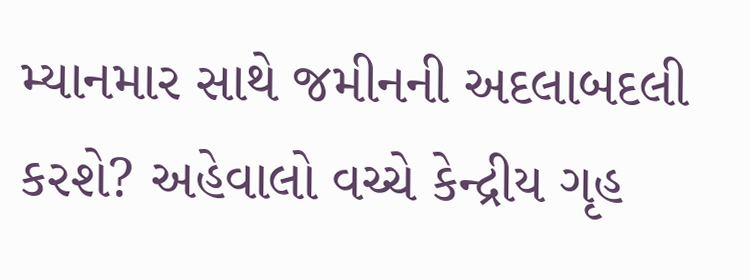મ્યાનમાર સાથે જમીનની અદલાબદલી કરશે? અહેવાલો વચ્ચે કેન્દ્રીય ગૃહ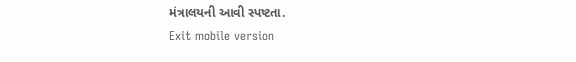મંત્રાલયની આવી સ્પષ્ટતા.
Exit mobile version